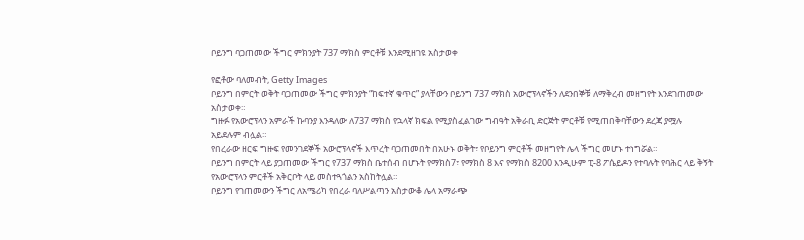ቦይንግ ባጋጠመው ችግር ምክንያት 737 ማክስ ምርቶቹ እንደሚዘገዩ አስታወቀ

የፎቶው ባለመብት, Getty Images
ቦይንግ በምርት ወቅት ባጋጠመው ችግር ምክንያት “ከፍተኛ ቁጥር” ያላቸውን ቦይንግ 737 ማክስ አውሮፕላኖችን ለደንበኞቹ ለማቅረብ መዘግየት እንደገጠመው አስታወቀ።
ግዙፉ የአውሮፕላን አምራች ኩባንያ እንዳለው ለ737 ማክስ የኋላኛ ክፍል የሚያስፈልገው ግብዓት አቅራቢ ድርጅት ምርቶቹ የሚጠበቅባቸውን ደረጃ ያሟሉ አይደሉም ብሏል።
የበረራው ዘርፍ ግዙፍ የመንገደኞች አውሮፕላኖች እጥረት ባጋጠመበት በአሁኑ ወቅት፣ የቦይንግ ምርቶች መዘግየት ሌላ ችግር መሆኑ ተነግሯል።
ቦይንግ በምርት ላይ ያጋጠመው ችግር የ737 ማክስ ቤተሰብ በሆኑት የማክስ7፣ የማክስ 8 እና የማክስ 8200 እንዲሁም ፒ-8 ፖሴይዶን የተባሉት የባሕር ላይ ቅኝት የአውሮፕላን ምርቶች አቅርቦት ላይ መስተጓጎልን አስከትሏል።
ቦይንግ የገጠመውን ችግር ለአሜሪካ የበረራ ባለሥልጣን አስታውቆ ሌላ አማራጭ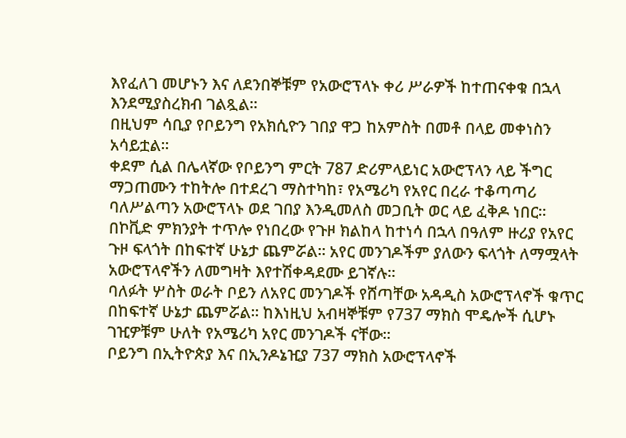እየፈለገ መሆኑን እና ለደንበኞቹም የአውሮፕላኑ ቀሪ ሥራዎች ከተጠናቀቁ በኋላ እንደሚያስረክብ ገልጿል።
በዚህም ሳቢያ የቦይንግ የአክሲዮን ገበያ ዋጋ ከአምስት በመቶ በላይ መቀነስን አሳይቷል።
ቀደም ሲል በሌላኛው የቦይንግ ምርት 787 ድሪምላይነር አውሮፕላን ላይ ችግር ማጋጠሙን ተከትሎ በተደረገ ማስተካከ፣ የአሜሪካ የአየር በረራ ተቆጣጣሪ ባለሥልጣን አውሮፕላኑ ወደ ገበያ እንዲመለስ መጋቢት ወር ላይ ፈቅዶ ነበር።
በኮቪድ ምክንያት ተጥሎ የነበረው የጉዞ ክልከላ ከተነሳ በኋላ በዓለም ዙሪያ የአየር ጉዞ ፍላጎት በከፍተኛ ሁኔታ ጨምሯል። አየር መንገዶችም ያለውን ፍላጎት ለማሟላት አውሮፕላኖችን ለመግዛት እየተሽቀዳደሙ ይገኛሉ።
ባለፉት ሦስት ወራት ቦይን ለአየር መንገዶች የሸጣቸው አዳዲስ አውሮፕላኖች ቁጥር በከፍተኛ ሁኔታ ጨምሯል። ከእነዚህ አብዛኞቹም የ737 ማክስ ሞዴሎች ሲሆኑ ገዢዎቹም ሁለት የአሜሪካ አየር መንገዶች ናቸው።
ቦይንግ በኢትዮጵያ እና በኢንዶኔዢያ 737 ማክስ አውሮፕላኖች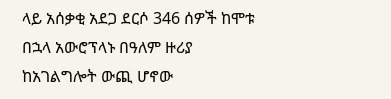ላይ አሰቃቂ አደጋ ደርሶ 346 ሰዎች ከሞቱ በኋላ አውሮፕላኑ በዓለም ዙሪያ ከአገልግሎት ውጪ ሆኖው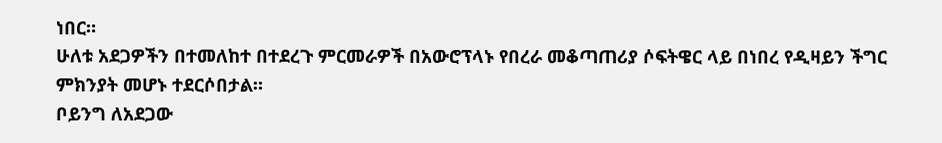ነበር።
ሁለቱ አደጋዎችን በተመለከተ በተደረጉ ምርመራዎች በአውሮፕላኑ የበረራ መቆጣጠሪያ ሶፍትዌር ላይ በነበረ የዲዛይን ችግር ምክንያት መሆኑ ተደርሶበታል።
ቦይንግ ለአደጋው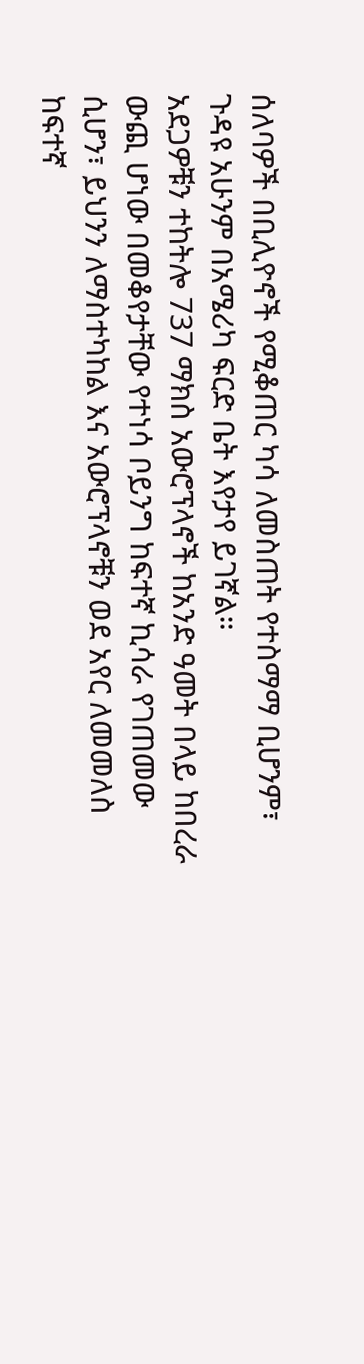ሰለባዎች በቢሊዮኖች የሚቆጠር ካሳ ለመስጠት የተስማማ ቢሆንም፣ ጉዳዩ አሁንም በአሜሪካ ፍርድ ቤት እየታየ ይገኛል።
አደጋዎቹን ተከትሎ 737 ማክስ አውሮፕላኖች ከአንድ ዓመት በላይ ከበረራ ውጪ ሆነው በመቆየታቸው የተነሳ ቦይንግ ከፍተኛ ኪሳራ የገጠመው ሲሆን፣ ይህንን ለማስተካከል እና አውሮፕላኖቹን ወደ አየር ለመመለስ ከፍተኛ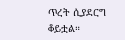ጥረት ሲያደርግ ቆይቷል።